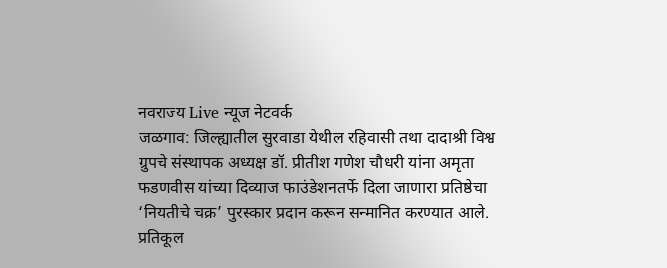नवराज्य Live न्यूज नेटवर्क
जळगाव: जिल्ह्यातील सुरवाडा येथील रहिवासी तथा दादाश्री विश्व ग्रुपचे संस्थापक अध्यक्ष डॉ. प्रीतीश गणेश चौधरी यांना अमृता फडणवीस यांच्या दिव्याज फाउंडेशनतर्फे दिला जाणारा प्रतिष्ठेचा ‘नियतीचे चक्र’ पुरस्कार प्रदान करून सन्मानित करण्यात आले.
प्रतिकूल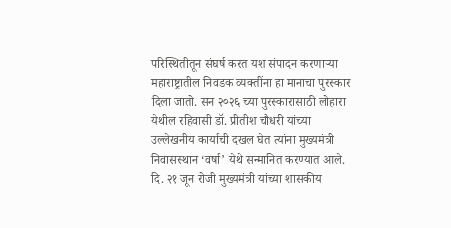परिस्थितीतून संघर्ष करत यश संपादन करणाऱ्या महाराष्ट्रातील निवडक व्यक्तींना हा मानाचा पुरस्कार दिला जातो. सन २०२६ च्या पुरस्कारासाठी लोहारा येथील रहिवासी डॉ. प्रीतीश चौधरी यांच्या उल्लेखनीय कार्याची दखल घेत त्यांना मुख्यमंत्री निवासस्थान ‘वर्षा’ येथे सन्मानित करण्यात आले.
दि. २१ जून रोजी मुख्यमंत्री यांच्या शासकीय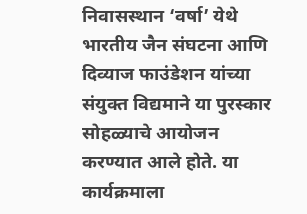निवासस्थान ‘वर्षा’ येथे भारतीय जैन संघटना आणि दिव्याज फाउंडेशन यांच्या संयुक्त विद्यमाने या पुरस्कार सोहळ्याचे आयोजन करण्यात आले होते. या कार्यक्रमाला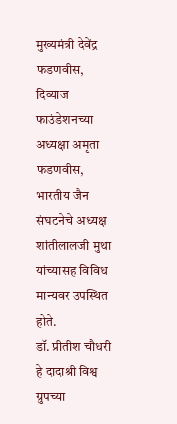मुख्यमंत्री देवेंद्र फडणवीस, दिव्याज फाउंडेशनच्या अध्यक्षा अमृता फडणवीस, भारतीय जैन संघटनेचे अध्यक्ष शांतीलालजी मुथा यांच्यासह विविध मान्यवर उपस्थित होते.
डॉ. प्रीतीश चौधरी हे दादाश्री विश्व ग्रुपच्या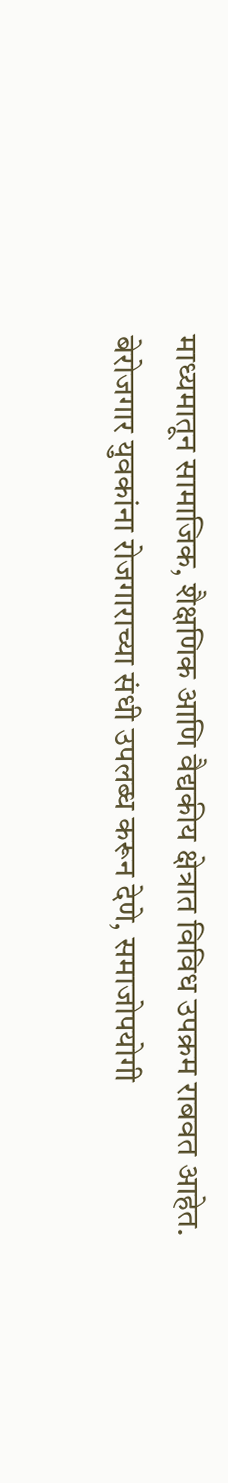माध्यमातून सामाजिक, शैक्षणिक आणि वैद्यकीय क्षेत्रात विविध उपक्रम राबवत आहेत. बेरोजगार युवकांना रोजगाराच्या संधी उपलब्ध करून देणे, समाजोपयोगी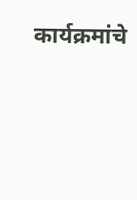कार्यक्रमांचे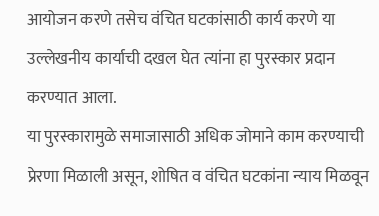आयोजन करणे तसेच वंचित घटकांसाठी कार्य करणे या उल्लेखनीय कार्याची दखल घेत त्यांना हा पुरस्कार प्रदान करण्यात आला.
या पुरस्कारामुळे समाजासाठी अधिक जोमाने काम करण्याची प्रेरणा मिळाली असून, शोषित व वंचित घटकांना न्याय मिळवून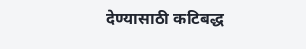देण्यासाठी कटिबद्ध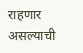राहणार असल्याची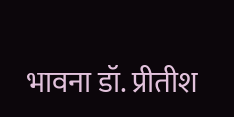भावना डॉ. प्रीतीश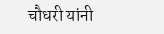चौधरी यांनी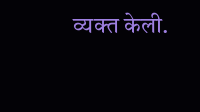व्यक्त केली.